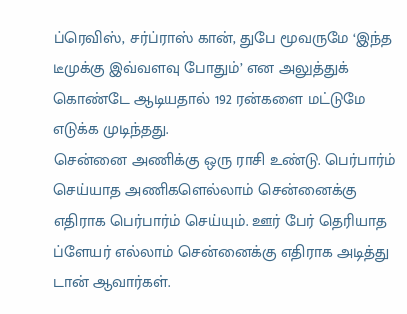ப்ரெவிஸ், சர்ப்ராஸ் கான், துபே மூவருமே ‘இந்த டீமுக்கு இவ்வளவு போதும்’ என அலுத்துக் கொண்டே ஆடியதால் 192 ரன்களை மட்டுமே எடுக்க முடிந்தது.
சென்னை அணிக்கு ஒரு ராசி உண்டு. பெர்பார்ம் செய்யாத அணிகளெல்லாம் சென்னைக்கு எதிராக பெர்பார்ம் செய்யும். ஊர் பேர் தெரியாத ப்ளேயர் எல்லாம் சென்னைக்கு எதிராக அடித்து டான் ஆவார்கள்.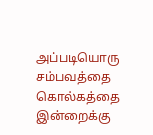அப்படியொரு சம்பவத்தை கொல்கத்தை இன்றைக்கு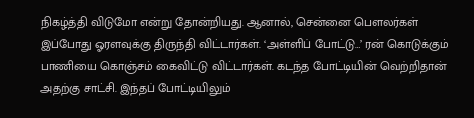நிகழ்த்தி விடுமோ என்று தோன்றியது. ஆனால், சென்னை பௌலர்கள் இப்போது ஓரளவுக்கு திருந்தி விட்டார்கள். ‘அள்ளிப் போட்டு…’ ரன் கொடுக்கும் பாணியை கொஞ்சம் கைவிட்டு விட்டார்கள். கடந்த போட்டியின் வெற்றிதான் அதற்கு சாட்சி. இந்தப் போட்டியிலும்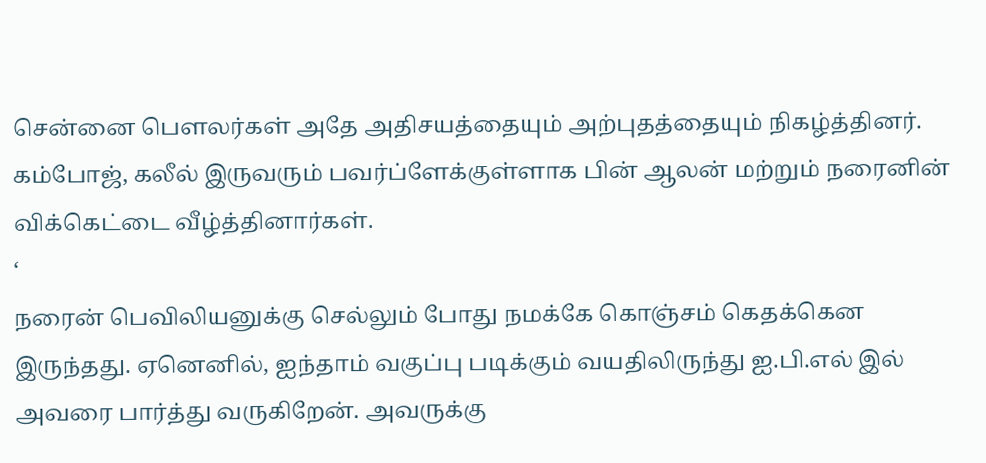சென்னை பௌலர்கள் அதே அதிசயத்தையும் அற்புதத்தையும் நிகழ்த்தினர். கம்போஜ், கலீல் இருவரும் பவர்ப்ளேக்குள்ளாக பின் ஆலன் மற்றும் நரைனின் விக்கெட்டை வீழ்த்தினார்கள்.
‘
நரைன் பெவிலியனுக்கு செல்லும் போது நமக்கே கொஞ்சம் கெதக்கென இருந்தது. ஏனெனில், ஐந்தாம் வகுப்பு படிக்கும் வயதிலிருந்து ஐ.பி.எல் இல் அவரை பார்த்து வருகிறேன். அவருக்கு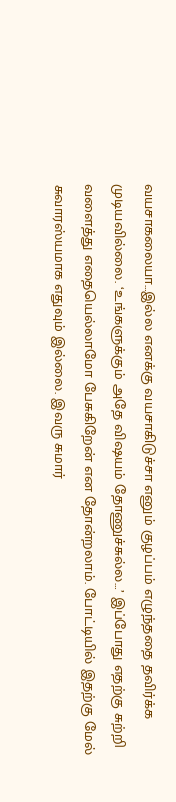வயசாகலையா…இல்ல எனக்கு வயசாகிடுச்சா எனும் குழப்பம் எழுந்ததை தவிர்க்க முடியவில்லை. ‘உங்களுக்கும் அதே விஷயம் தோணுச்சுல்ல…’ இப்போது எதற்கு சுற்றி வளைத்து எதையெல்லாமோ பேசுகிறேன் என தோன்றலாம். போட்டியில் இதற்கு மேல் சுவாரஸ்யமாக எதுவும் இல்லை. இவரு சுமார்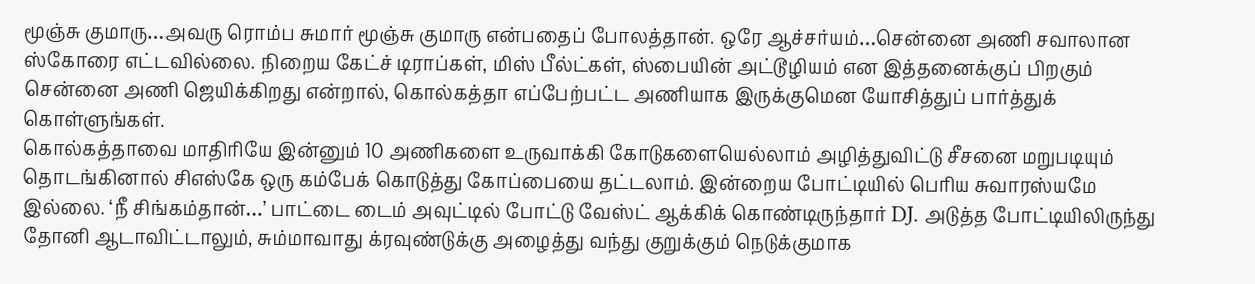மூஞ்சு குமாரு…அவரு ரொம்ப சுமார் மூஞ்சு குமாரு என்பதைப் போலத்தான். ஒரே ஆச்சர்யம்…சென்னை அணி சவாலான ஸ்கோரை எட்டவில்லை. நிறைய கேட்ச் டிராப்கள், மிஸ் பீல்ட்கள், ஸ்பையின் அட்டூழியம் என இத்தனைக்குப் பிறகும் சென்னை அணி ஜெயிக்கிறது என்றால், கொல்கத்தா எப்பேற்பட்ட அணியாக இருக்குமென யோசித்துப் பார்த்துக் கொள்ளுங்கள்.
கொல்கத்தாவை மாதிரியே இன்னும் 10 அணிகளை உருவாக்கி கோடுகளையெல்லாம் அழித்துவிட்டு சீசனை மறுபடியும் தொடங்கினால் சிஎஸ்கே ஒரு கம்பேக் கொடுத்து கோப்பையை தட்டலாம். இன்றைய போட்டியில் பெரிய சுவாரஸ்யமே இல்லை. ‘நீ சிங்கம்தான்…’ பாட்டை டைம் அவுட்டில் போட்டு வேஸ்ட் ஆக்கிக் கொண்டிருந்தார் DJ. அடுத்த போட்டியிலிருந்து தோனி ஆடாவிட்டாலும், சும்மாவாது க்ரவுண்டுக்கு அழைத்து வந்து குறுக்கும் நெடுக்குமாக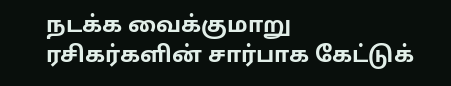நடக்க வைக்குமாறு ரசிகர்களின் சார்பாக கேட்டுக்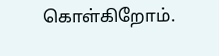கொள்கிறோம்.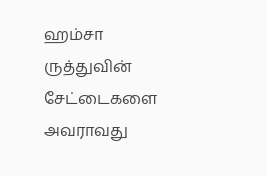ஹம்சா ருத்துவின் சேட்டைகளை அவராவது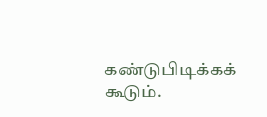கண்டுபிடிக்கக் கூடும்.